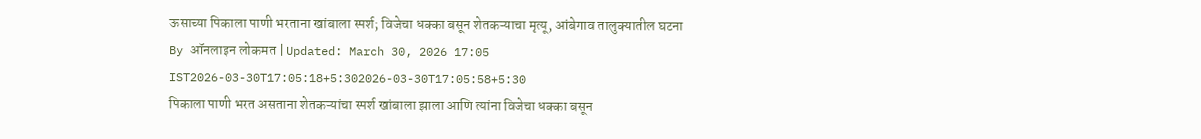ऊसाच्या पिकाला पाणी भरताना खांबाला स्पर्श; विजेचा धक्का बसून शेतकऱ्याचा मृत्यू, आंबेगाव तालुक्यातील घटना
By ऑनलाइन लोकमत | Updated: March 30, 2026 17:05 IST2026-03-30T17:05:18+5:302026-03-30T17:05:58+5:30
पिकाला पाणी भरत असताना शेतकऱ्यांचा स्पर्श खांबाला झाला आणि त्यांना विजेचा धक्का बसून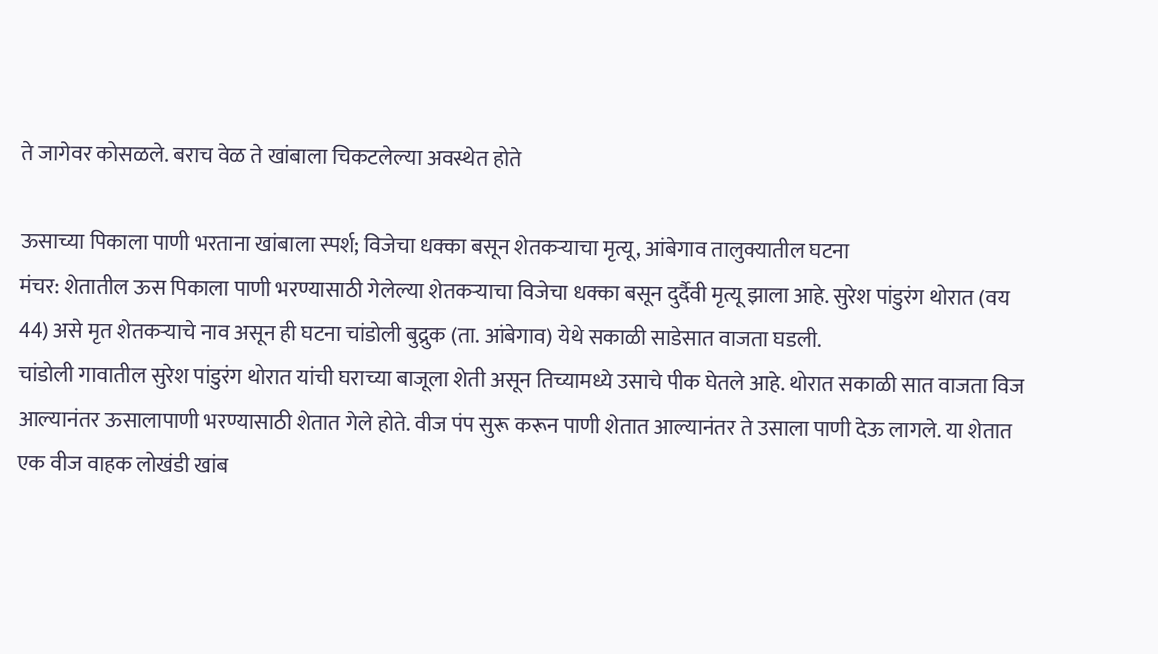ते जागेवर कोसळले. बराच वेळ ते खांबाला चिकटलेल्या अवस्थेत होते

ऊसाच्या पिकाला पाणी भरताना खांबाला स्पर्श; विजेचा धक्का बसून शेतकऱ्याचा मृत्यू, आंबेगाव तालुक्यातील घटना
मंचर: शेतातील ऊस पिकाला पाणी भरण्यासाठी गेलेल्या शेतकऱ्याचा विजेचा धक्का बसून दुर्दैवी मृत्यू झाला आहे. सुरेश पांडुरंग थोरात (वय 44) असे मृत शेतकऱ्याचे नाव असून ही घटना चांडोली बुद्रुक (ता. आंबेगाव) येथे सकाळी साडेसात वाजता घडली.
चांडोली गावातील सुरेश पांडुरंग थोरात यांची घराच्या बाजूला शेती असून तिच्यामध्ये उसाचे पीक घेतले आहे. थोरात सकाळी सात वाजता विज आल्यानंतर ऊसालापाणी भरण्यासाठी शेतात गेले होते. वीज पंप सुरू करून पाणी शेतात आल्यानंतर ते उसाला पाणी देऊ लागले. या शेतात एक वीज वाहक लोखंडी खांब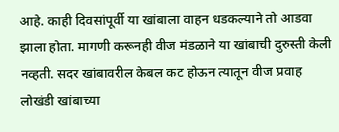आहे. काही दिवसांपूर्वी या खांबाला वाहन धडकल्याने तो आडवा झाला होता. मागणी करूनही वीज मंडळाने या खांबाची दुरुस्ती केली नव्हती. सदर खांबावरील केबल कट होऊन त्यातून वीज प्रवाह लोखंडी खांबाच्या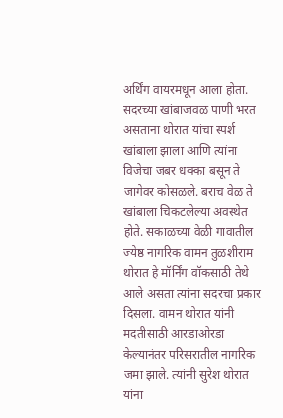अर्थिंग वायरमधून आला होता. सदरच्या खांबाजवळ पाणी भरत असताना थोरात यांचा स्पर्श खांबाला झाला आणि त्यांना विजेचा जबर धक्का बसून ते जागेवर कोसळले. बराच वेळ ते खांबाला चिकटलेल्या अवस्थेत होते. सकाळच्या वेळी गावातील ज्येष्ठ नागरिक वामन तुळशीराम थोरात हे मॉर्निंग वॉकसाठी तेथे आले असता त्यांना सदरचा प्रकार दिसला. वामन थोरात यांनी मदतीसाठी आरडाओरडा केल्यानंतर परिसरातील नागरिक जमा झाले. त्यांनी सुरेश थोरात यांना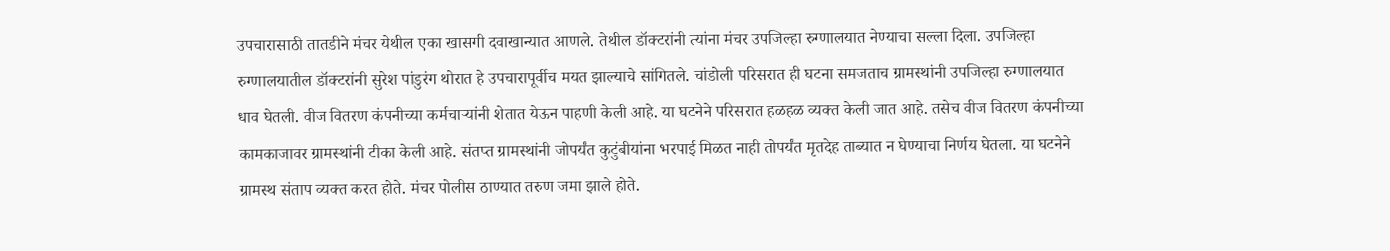उपचारासाठी तातडीने मंचर येथील एका खासगी दवाखान्यात आणले. तेथील डॉक्टरांनी त्यांना मंचर उपजिल्हा रुग्णालयात नेण्याचा सल्ला दिला. उपजिल्हा रुग्णालयातील डॉक्टरांनी सुरेश पांडुरंग थोरात हे उपचारापूर्वीच मयत झाल्याचे सांगितले. चांडोली परिसरात ही घटना समजताच ग्रामस्थांनी उपजिल्हा रुग्णालयात धाव घेतली. वीज वितरण कंपनीच्या कर्मचाऱ्यांनी शेतात येऊन पाहणी केली आहे. या घटनेने परिसरात हळहळ व्यक्त केली जात आहे. तसेच वीज वितरण कंपनीच्या कामकाजावर ग्रामस्थांनी टीका केली आहे. संतप्त ग्रामस्थांनी जोपर्यंत कुटुंबीयांना भरपाई मिळत नाही तोपर्यंत मृतदेह ताब्यात न घेण्याचा निर्णय घेतला. या घटनेने ग्रामस्थ संताप व्यक्त करत होते. मंचर पोलीस ठाण्यात तरुण जमा झाले होते.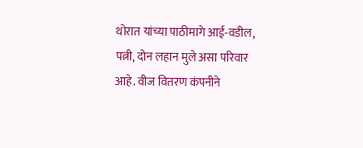थोरात यांच्या पाठीमागे आई-वडील, पत्नी, दोन लहान मुले असा परिवार आहे. वीज वितरण कंपनीने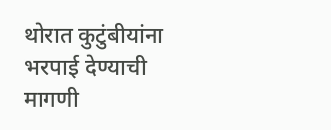थोरात कुटुंबीयांना भरपाई देण्याची मागणी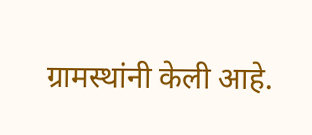ग्रामस्थांनी केली आहे.